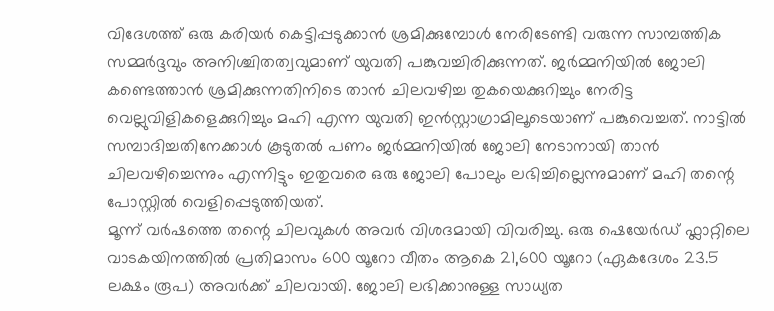വിദേശത്ത് ഒരു കരിയർ കെട്ടിപ്പടുക്കാൻ ശ്രമിക്കുമ്പോൾ നേരിടേണ്ടി വരുന്ന സാമ്പത്തിക സമ്മർദ്ദവും അനിശ്ചിതത്വവുമാണ് യുവതി പങ്കുവച്ചിരിക്കുന്നത്. ജർമ്മനിയിൽ ജോലി കണ്ടെത്താൻ ശ്രമിക്കുന്നതിനിടെ താൻ ചിലവഴിച്ച തുകയെക്കുറിച്ചും നേരിട്ട വെല്ലുവിളികളെക്കുറിച്ചും മഹി എന്ന യുവതി ഇൻസ്റ്റാഗ്രാമിലൂടെയാണ് പങ്കുവെച്ചത്. നാട്ടിൽ സമ്പാദിച്ചതിനേക്കാൾ കൂടുതൽ പണം ജർമ്മനിയിൽ ജോലി നേടാനായി താൻ ചിലവഴിച്ചെന്നും എന്നിട്ടും ഇതുവരെ ഒരു ജോലി പോലും ലഭിച്ചില്ലെന്നുമാണ് മഹി തന്റെ പോസ്റ്റിൽ വെളിപ്പെടുത്തിയത്.
മൂന്ന് വർഷത്തെ തന്റെ ചിലവുകൾ അവർ വിശദമായി വിവരിച്ചു. ഒരു ഷെയേർഡ് ഫ്ലാറ്റിലെ വാടകയിനത്തിൽ പ്രതിമാസം 600 യൂറോ വീതം ആകെ 21,600 യൂറോ (ഏകദേശം 23.5 ലക്ഷം രൂപ) അവർക്ക് ചിലവായി. ജോലി ലഭിക്കാനുള്ള സാധ്യത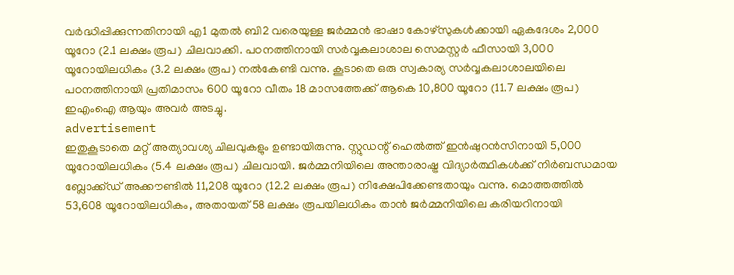വർദ്ധിപ്പിക്കുന്നതിനായി എ1 മുതൽ ബി2 വരെയുള്ള ജർമ്മൻ ഭാഷാ കോഴ്സുകൾക്കായി ഏകദേശം 2,000 യൂറോ (2.1 ലക്ഷം രൂപ) ചിലവാക്കി. പഠനത്തിനായി സർവ്വകലാശാല സെമസ്റ്റർ ഫീസായി 3,000 യൂറോയിലധികം (3.2 ലക്ഷം രൂപ) നൽകേണ്ടി വന്നു. കൂടാതെ ഒരു സ്വകാര്യ സർവ്വകലാശാലയിലെ പഠനത്തിനായി പ്രതിമാസം 600 യൂറോ വീതം 18 മാസത്തേക്ക് ആകെ 10,800 യൂറോ (11.7 ലക്ഷം രൂപ) ഇഎംഐ ആയും അവർ അടച്ചു.
advertisement
ഇതുകൂടാതെ മറ്റ് അത്യാവശ്യ ചിലവുകളും ഉണ്ടായിരുന്നു. സ്റ്റുഡന്റ് ഹെൽത്ത് ഇൻഷുറൻസിനായി 5,000 യൂറോയിലധികം (5.4 ലക്ഷം രൂപ) ചിലവായി. ജർമ്മനിയിലെ അന്താരാഷ്ട്ര വിദ്യാർത്ഥികൾക്ക് നിർബന്ധമായ ബ്ലോക്ക്ഡ് അക്കൗണ്ടിൽ 11,208 യൂറോ (12.2 ലക്ഷം രൂപ) നിക്ഷേപിക്കേണ്ടതായും വന്നു. മൊത്തത്തിൽ 53,608 യൂറോയിലധികം, അതായത് 58 ലക്ഷം രൂപയിലധികം താൻ ജർമ്മനിയിലെ കരിയറിനായി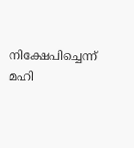നിക്ഷേപിച്ചെന്ന് മഹി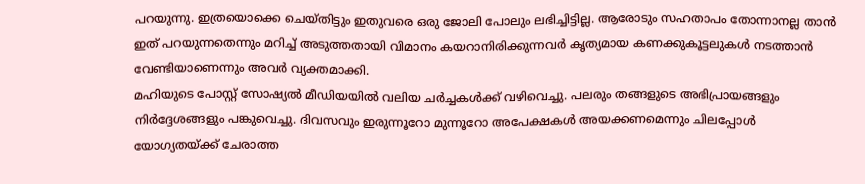പറയുന്നു. ഇത്രയൊക്കെ ചെയ്തിട്ടും ഇതുവരെ ഒരു ജോലി പോലും ലഭിച്ചിട്ടില്ല. ആരോടും സഹതാപം തോന്നാനല്ല താൻ ഇത് പറയുന്നതെന്നും മറിച്ച് അടുത്തതായി വിമാനം കയറാനിരിക്കുന്നവർ കൃത്യമായ കണക്കുകൂട്ടലുകൾ നടത്താൻ വേണ്ടിയാണെന്നും അവർ വ്യക്തമാക്കി.
മഹിയുടെ പോസ്റ്റ് സോഷ്യൽ മീഡിയയിൽ വലിയ ചർച്ചകൾക്ക് വഴിവെച്ചു. പലരും തങ്ങളുടെ അഭിപ്രായങ്ങളും നിർദ്ദേശങ്ങളും പങ്കുവെച്ചു. ദിവസവും ഇരുന്നൂറോ മുന്നൂറോ അപേക്ഷകൾ അയക്കണമെന്നും ചിലപ്പോൾ യോഗ്യതയ്ക്ക് ചേരാത്ത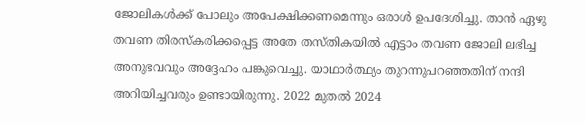ജോലികൾക്ക് പോലും അപേക്ഷിക്കണമെന്നും ഒരാൾ ഉപദേശിച്ചു. താൻ ഏഴു തവണ തിരസ്കരിക്കപ്പെട്ട അതേ തസ്തികയിൽ എട്ടാം തവണ ജോലി ലഭിച്ച അനുഭവവും അദ്ദേഹം പങ്കുവെച്ചു. യാഥാർത്ഥ്യം തുറന്നുപറഞ്ഞതിന് നന്ദി അറിയിച്ചവരും ഉണ്ടായിരുന്നു. 2022 മുതൽ 2024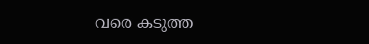വരെ കടുത്ത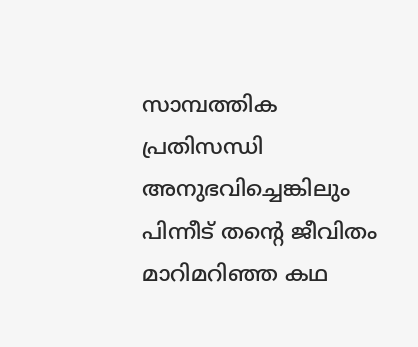സാമ്പത്തിക പ്രതിസന്ധി അനുഭവിച്ചെങ്കിലും പിന്നീട് തന്റെ ജീവിതം മാറിമറിഞ്ഞ കഥ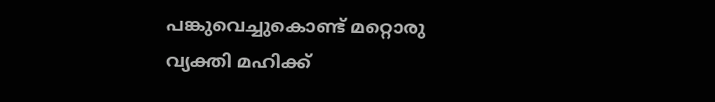പങ്കുവെച്ചുകൊണ്ട് മറ്റൊരു വ്യക്തി മഹിക്ക്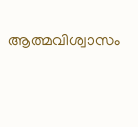ആത്മവിശ്വാസം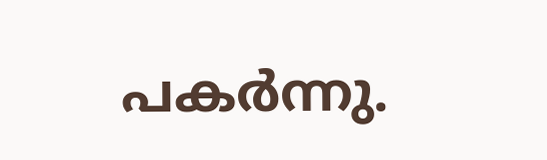പകർന്നു.